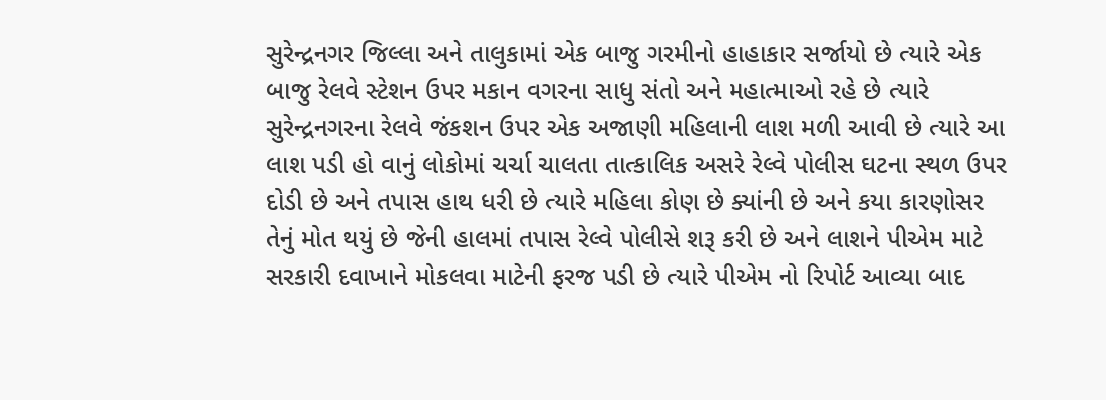સુરેન્દ્રનગર જિલ્લા અને તાલુકામાં એક બાજુ ગરમીનો હાહાકાર સર્જાયો છે ત્યારે એક બાજુ રેલવે સ્ટેશન ઉપર મકાન વગરના સાધુ સંતો અને મહાત્માઓ રહે છે ત્યારે સુરેન્દ્રનગરના રેલવે જંકશન ઉપર એક અજાણી મહિલાની લાશ મળી આવી છે ત્યારે આ લાશ પડી હો વાનું લોકોમાં ચર્ચા ચાલતા તાત્કાલિક અસરે રેલ્વે પોલીસ ઘટના સ્થળ ઉપર દોડી છે અને તપાસ હાથ ધરી છે ત્યારે મહિલા કોણ છે ક્યાંની છે અને કયા કારણોસર તેનું મોત થયું છે જેની હાલમાં તપાસ રેલ્વે પોલીસે શરૂ કરી છે અને લાશને પીએમ માટે સરકારી દવાખાને મોકલવા માટેની ફરજ પડી છે ત્યારે પીએમ નો રિપોર્ટ આવ્યા બાદ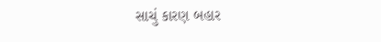સાચું કારણ બહાર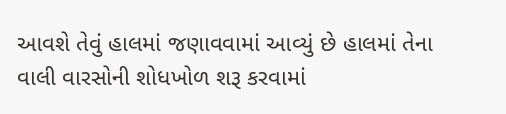આવશે તેવું હાલમાં જણાવવામાં આવ્યું છે હાલમાં તેના વાલી વારસોની શોધખોળ શરૂ કરવામાં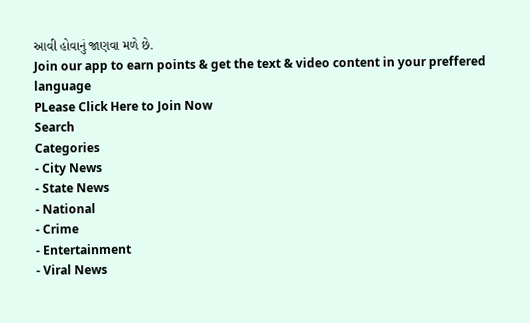આવી હોવાનું જાણવા મળે છે.
Join our app to earn points & get the text & video content in your preffered language
PLease Click Here to Join Now
Search
Categories
- City News
- State News
- National
- Crime
- Entertainment
- Viral News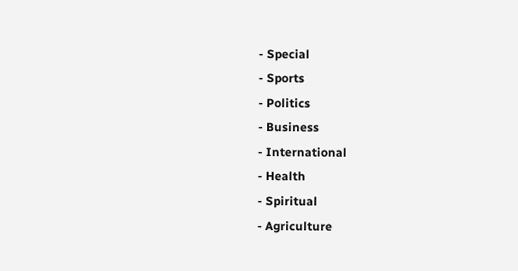- Special
- Sports
- Politics
- Business
- International
- Health
- Spiritual
- Agriculture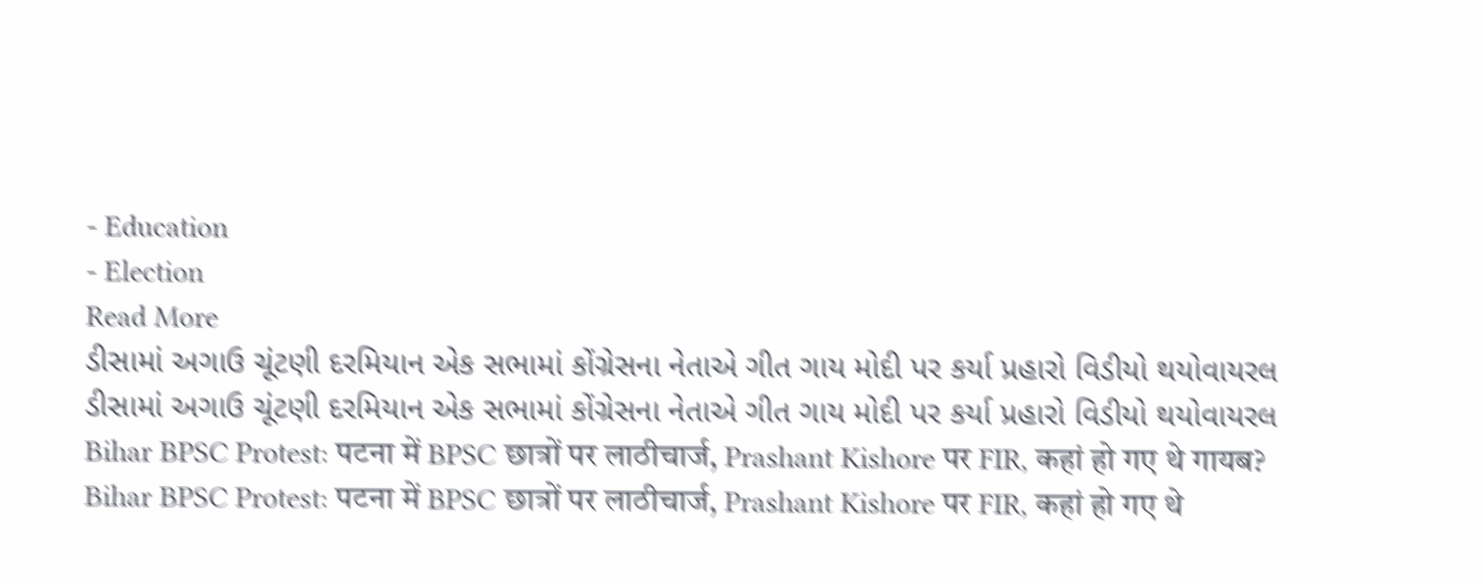- Education
- Election
Read More
ડીસામાં અગાઉ ચૂંટણી દરમિયાન એક સભામાં કોંગ્રેસના નેતાએ ગીત ગાય મોદી પર કર્યા પ્રહારો વિડીયો થયોવાયરલ
ડીસામાં અગાઉ ચૂંટણી દરમિયાન એક સભામાં કોંગ્રેસના નેતાએ ગીત ગાય મોદી પર કર્યા પ્રહારો વિડીયો થયોવાયરલ
Bihar BPSC Protest: पटना में BPSC छात्रों पर लाठीचार्ज, Prashant Kishore पर FIR, कहां हो गए थे गायब?
Bihar BPSC Protest: पटना में BPSC छात्रों पर लाठीचार्ज, Prashant Kishore पर FIR, कहां हो गए थे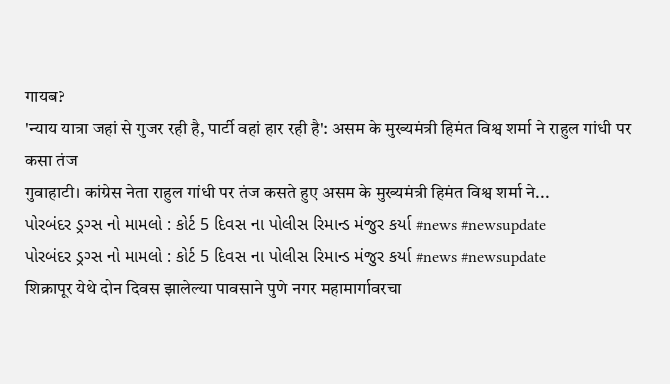गायब?
'न्याय यात्रा जहां से गुजर रही है, पार्टी वहां हार रही है': असम के मुख्यमंत्री हिमंत विश्व शर्मा ने राहुल गांधी पर कसा तंज
गुवाहाटी। कांग्रेस नेता राहुल गांधी पर तंज कसते हुए असम के मुख्यमंत्री हिमंत विश्व शर्मा ने...
પોરબંદર ડ્રગ્સ નો મામલો : કોર્ટ 5 દિવસ ના પોલીસ રિમાન્ડ મંજુર કર્યા #news #newsupdate
પોરબંદર ડ્રગ્સ નો મામલો : કોર્ટ 5 દિવસ ના પોલીસ રિમાન્ડ મંજુર કર્યા #news #newsupdate
शिक्रापूर येथे दोन दिवस झालेल्या पावसाने पुणे नगर महामार्गावरचा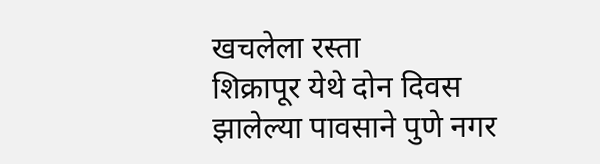खचलेला रस्ता
शिक्रापूर येथे दोन दिवस झालेल्या पावसाने पुणे नगर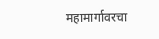महामार्गावरचा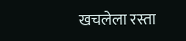खचलेला रस्ता